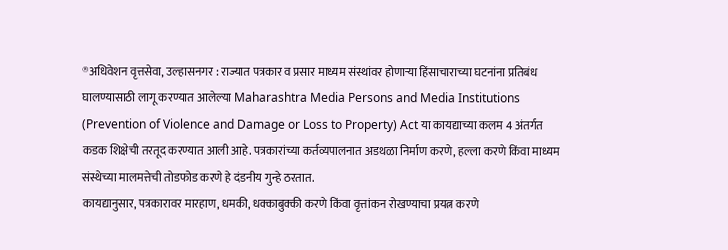®अधिवेशन वृत्तसेवा, उल्हासनगर : राज्यात पत्रकार व प्रसार माध्यम संस्थांवर होणाऱ्या हिंसाचाराच्या घटनांना प्रतिबंध घालण्यासाठी लागू करण्यात आलेल्या Maharashtra Media Persons and Media Institutions (Prevention of Violence and Damage or Loss to Property) Act या कायद्याच्या कलम 4 अंतर्गत कडक शिक्षेची तरतूद करण्यात आली आहे. पत्रकारांच्या कर्तव्यपालनात अडथळा निर्माण करणे, हल्ला करणे किंवा माध्यम संस्थेच्या मालमत्तेची तोडफोड करणे हे दंडनीय गुन्हे ठरतात.
कायद्यानुसार, पत्रकारावर मारहाण, धमकी, धक्काबुक्की करणे किंवा वृत्तांकन रोखण्याचा प्रयत्न करणे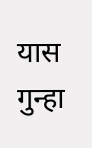यास गुन्हा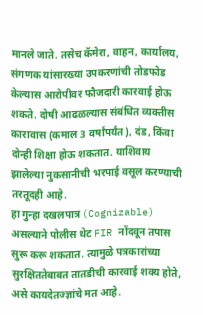मानले जाते. तसेच कॅमेरा, वाहन, कार्यालय, संगणक यांसारख्या उपकरणांची तोडफोड केल्यास आरोपीवर फौजदारी कारवाई होऊ शकते. दोषी आढळल्यास संबंधित व्यक्तीस कारावास (कमाल 3 वर्षांपर्यंत), दंड, किंवा दोन्ही शिक्षा होऊ शकतात. याशिवाय झालेल्या नुकसानीची भरपाई वसूल करण्याची तरतूदही आहे.
हा गुन्हा दखलपात्र (Cognizable) असल्याने पोलीस थेट FIR नोंदवून तपास सुरू करू शकतात. त्यामुळे पत्रकारांच्या सुरक्षिततेबाबत तातडीची कारवाई शक्य होते, असे कायदेतज्ज्ञांचे मत आहे.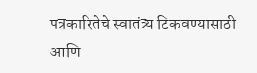पत्रकारितेचे स्वातंत्र्य टिकवण्यासाठी आणि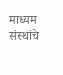माध्यम संस्थांचे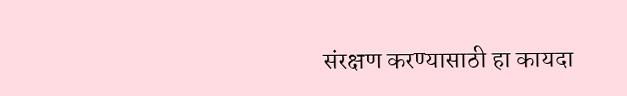संरक्षण करण्यासाठी हा कायदा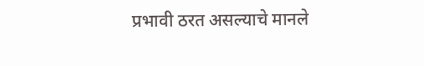प्रभावी ठरत असल्याचे मानले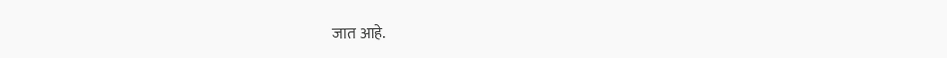जात आहे.